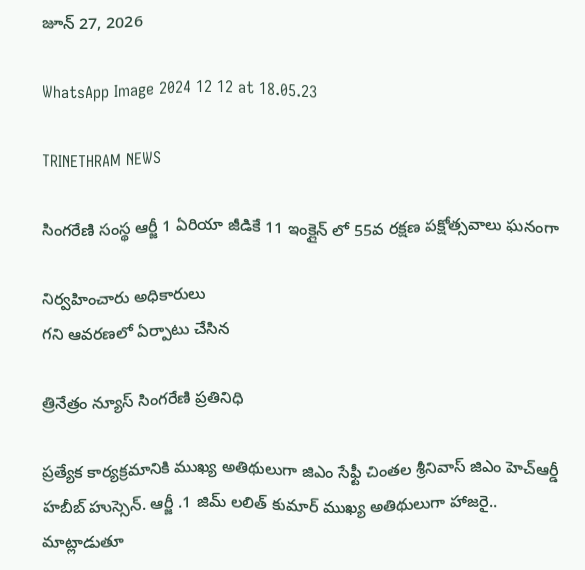జూన్ 27, 2026

WhatsApp Image 2024 12 12 at 18.05.23

TRINETHRAM NEWS

సింగరేణి సంస్థ ఆర్జీ 1 ఏరియా జీడికే 11 ఇంక్లైన్ లో 55వ రక్షణ పక్షోత్సవాలు ఘనంగా

నిర్వహించారు అధికారులు
గని ఆవరణలో ఏర్పాటు చేసిన

త్రినేత్రం న్యూస్ సింగరేణి ప్రతినిధి

ప్రత్యేక కార్యక్రమానికి ముఖ్య అతిథులుగా జిఎం సేఫ్టీ చింతల శ్రీనివాస్ జిఎం హెచ్ఆర్డీ హబీబ్ హుస్సెన్. ఆర్జీ .1 జిమ్ లలిత్ కుమార్ ముఖ్య అతిథులుగా హాజరై.. మాట్లాడుతూ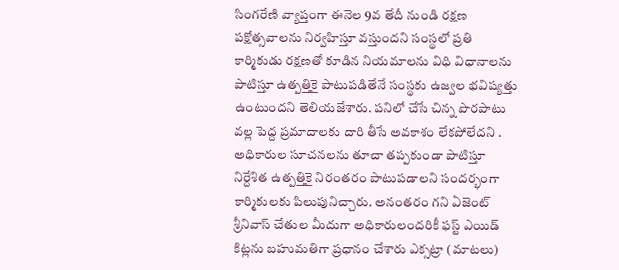సింగరేణి వ్యాప్తంగా ఈనెల 9వ తేదీ నుండి రక్షణ పక్షోత్సవాలను నిర్వహిస్తూ వస్తుందని సంస్థలో ప్రతి కార్మికుడు రక్షణతో కూడిన నియమాలను విధి విధానాలను పాటిస్తూ ఉత్పత్తికై పాటుపడితేనే సంస్థకు ఉజ్వల భవిష్యత్తు ఉంటుందని తెలియజేశారు. పనిలో చేసే చిన్న పొరపాటు వల్ల పెద్ద ప్రమాదాలకు దారి తీసే అవకాశం లేకపోలేదని . అధికారుల సూచనలను తూచా తప్పకుండా పాటిస్తూ నిర్దేశిత ఉత్పత్తికై నిరంతరం పాటుపడాలని సందర్భంగా కార్మికులకు పిలుపునిచ్చారు. అనంతరం గని ఏజెంట్ శ్రీనివాస్ చేతుల మీదుగా అధికారులందరికీ ఫస్ట్ ఎయిడ్ కిట్లను బహుమతిగా ప్రధానం చేశారు ఎక్సట్రా (మాటలు)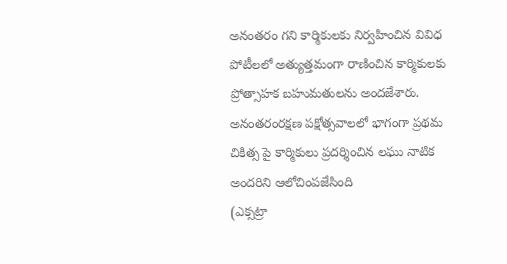అనంతరం గని కార్మికులకు నిర్వహించిన వివిధ పోటీలలో అత్యుత్తమంగా రాణించిన కార్మికులకు ప్రోత్సాహక బహుమతులను అందజేశారు. అనంతరంరక్షణ పక్షోత్సవాలలో భాగంగా ప్రథమ చికిత్స పై కార్మికులు ప్రదర్శించిన లఘు నాటిక అందరిని ఆలోచింపజేసింది
(ఎక్సట్రా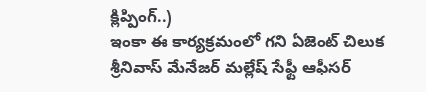క్లిప్పింగ్..)
ఇంకా ఈ కార్యక్రమంలో గని ఏజెంట్ చిలుక శ్రీనివాస్ మేనేజర్ మల్లేష్ సేఫ్టీ ఆఫీసర్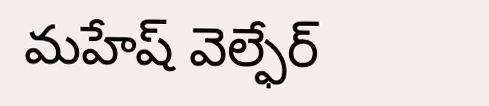మహేష్ వెల్ఫేర్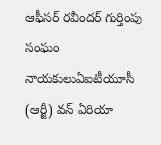ఆఫీసర్ రవీందర్ గుర్తింపు సంఘం నాయకులుఏఐటీయూసీ (ఆర్జీ) వన్ ఏరియా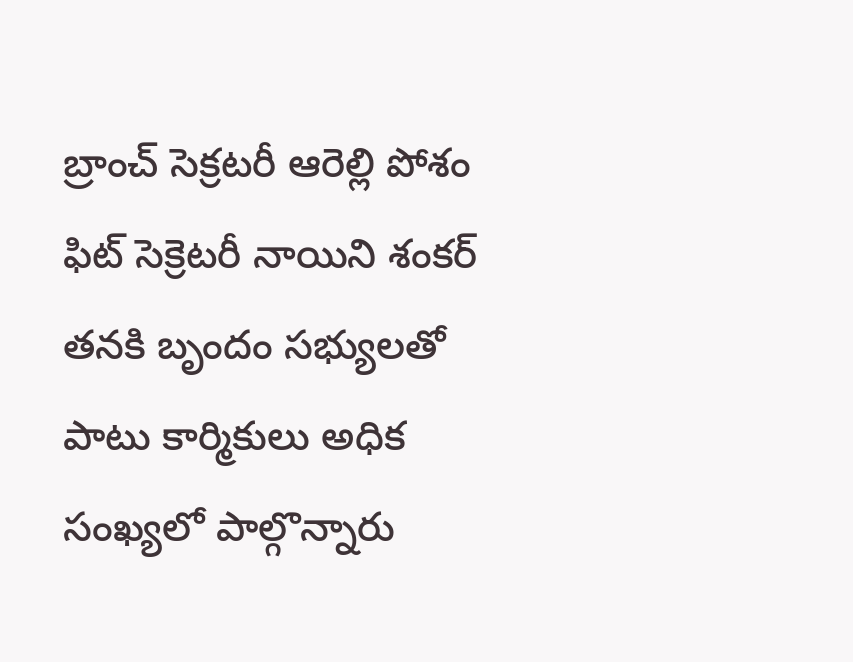బ్రాంచ్ సెక్రటరీ ఆరెల్లి పోశం ఫిట్ సెక్రెటరీ నాయిని శంకర్ తనకి బృందం సభ్యులతో పాటు కార్మికులు అధిక సంఖ్యలో పాల్గొన్నారు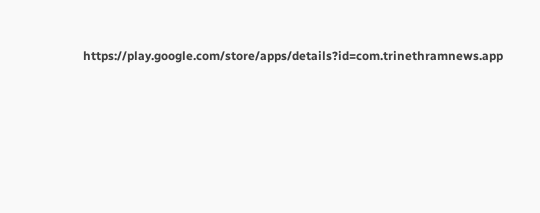https://play.google.com/store/apps/details?id=com.trinethramnews.app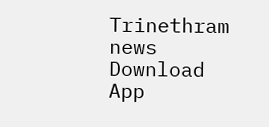Trinethram news
Download App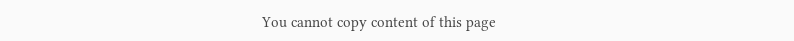You cannot copy content of this page